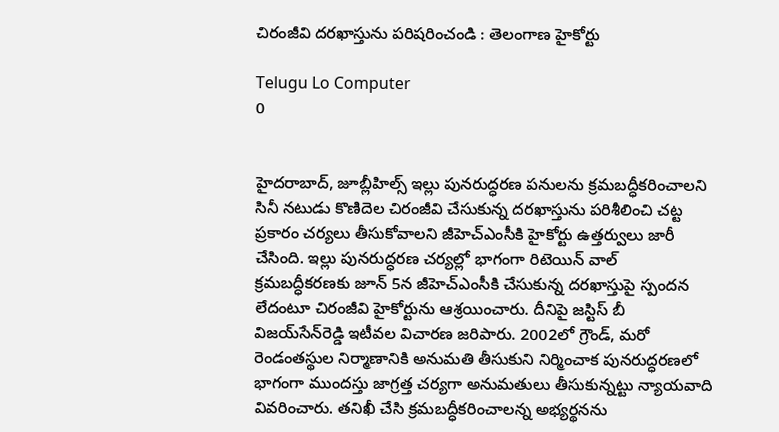చిరంజీవి దరఖాస్తును పరిషరించండి : తెలంగాణ హైకోర్టు

Telugu Lo Computer
0


హైదరాబాద్‌, జూబ్లీహిల్స్‌ ఇల్లు పునరుద్ధరణ పనులను క్రమబద్ధీకరించాలని సినీ నటుడు కొణిదెల చిరంజీవి చేసుకున్న దరఖాస్తును పరిశీలించి చట్ట ప్రకారం చర్యలు తీసుకోవాలని జీహెచ్‌ఎంసీకి హైకోర్టు ఉత్తర్వులు జారీ చేసింది. ఇల్లు పునరుద్ధరణ చర్యల్లో భాగంగా రిటెయిన్‌ వాల్‌ క్రమబద్ధీకరణకు జూన్‌ 5న జీహెచ్‌ఎంసీకి చేసుకున్న దరఖాస్తుపై స్పందన లేదంటూ చిరంజీవి హైకోర్టును ఆశ్రయించారు. దీనిపై జస్టిస్‌ బీ విజయ్‌సేన్‌రెడ్డి ఇటీవల విచారణ జరిపారు. 2002లో గ్రౌండ్‌, మరో రెండంతస్థుల నిర్మాణానికి అనుమతి తీసుకుని నిర్మించాక పునరుద్ధరణలో భాగంగా ముందస్తు జాగ్రత్త చర్యగా అనుమతులు తీసుకున్నట్టు న్యాయవాది వివరించారు. తనిఖీ చేసి క్రమబద్ధీకరించాలన్న అభ్యర్థనను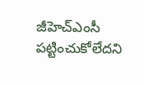జీహెచ్‌ఎంసీ పట్టించుకోలేదని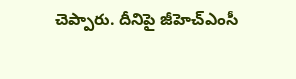చెప్పారు. దీనిపై జీహెచ్‌ఎంసీ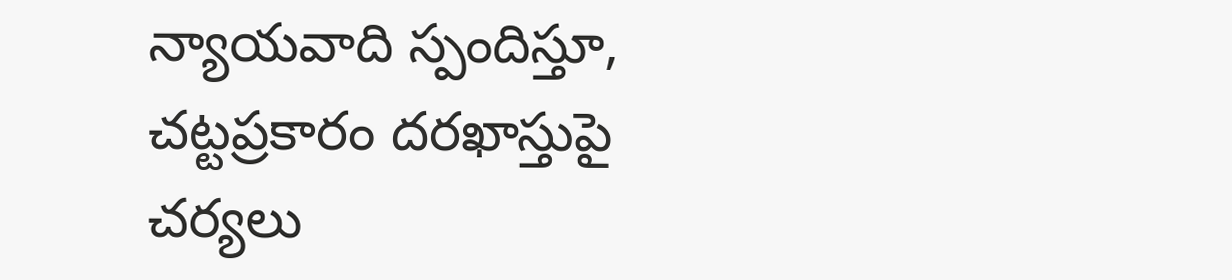న్యాయవాది స్పందిస్తూ, చట్టప్రకారం దరఖాస్తుపై చర్యలు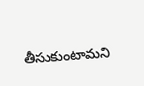తీసుకుంటామని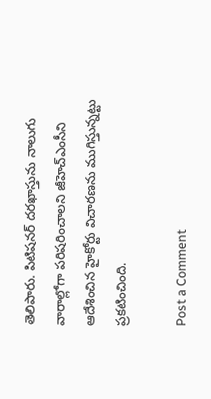తెలిపారు. పిటిషనర్‌ దరఖాస్తును నాలుగు వారాల్లోగా పరిషరించాలని జీహెచ్‌ఎంసీని ఆదేశించిన హైకోర్టు విచారణను ముగిస్తున్నట్టు ప్రకటించింది.

Post a Comment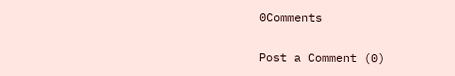0Comments

Post a Comment (0)